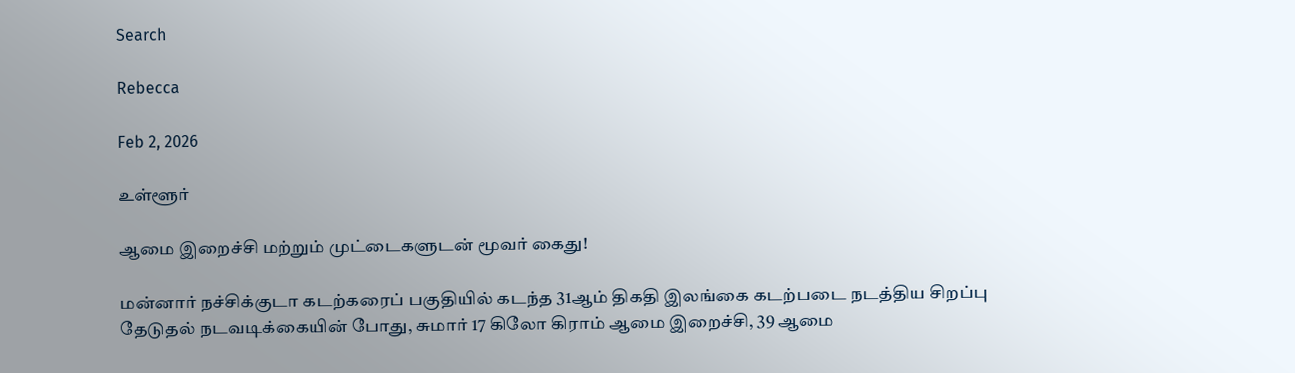Search

Rebecca

Feb 2, 2026

உள்ளூர்

ஆமை இறைச்சி மற்றும் முட்டைகளுடன் மூவர் கைது!

மன்னார் நச்சிக்குடா கடற்கரைப் பகுதியில் கடந்த 31ஆம் திகதி இலங்கை கடற்படை நடத்திய சிறப்பு தேடுதல் நடவடிக்கையின் போது, சுமார் 17 கிலோ கிராம் ஆமை இறைச்சி, 39 ஆமை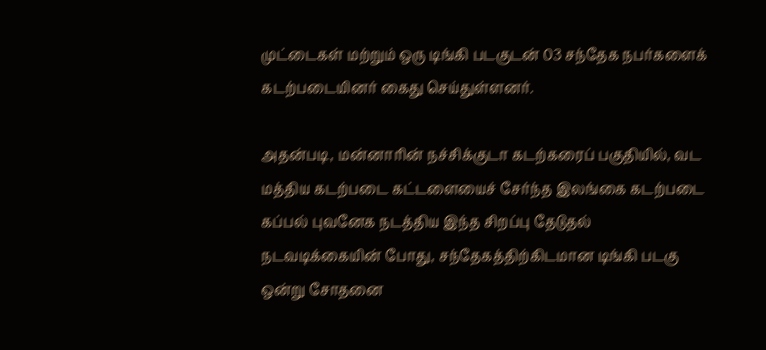முட்டைகள் மற்றும் ஒரு டிங்கி படகுடன் 03 சந்தேக நபர்களைக் கடற்படையினர் கைது செய்துள்ளனர்.

அதன்படி, மன்னாரின் நச்சிக்குடா கடற்கரைப் பகுதியில், வட மத்திய கடற்படை கட்டளையைச் சேர்ந்த இலங்கை கடற்படை கப்பல் புவனேக நடத்திய இந்த சிறப்பு தேடுதல் நடவடிக்கையின் போது, சந்தேகத்திற்கிடமான டிங்கி படகு ஒன்று சோதனை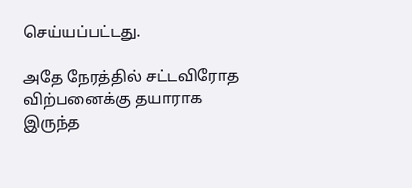செய்யப்பட்டது.

அதே நேரத்தில் சட்டவிரோத விற்பனைக்கு தயாராக இருந்த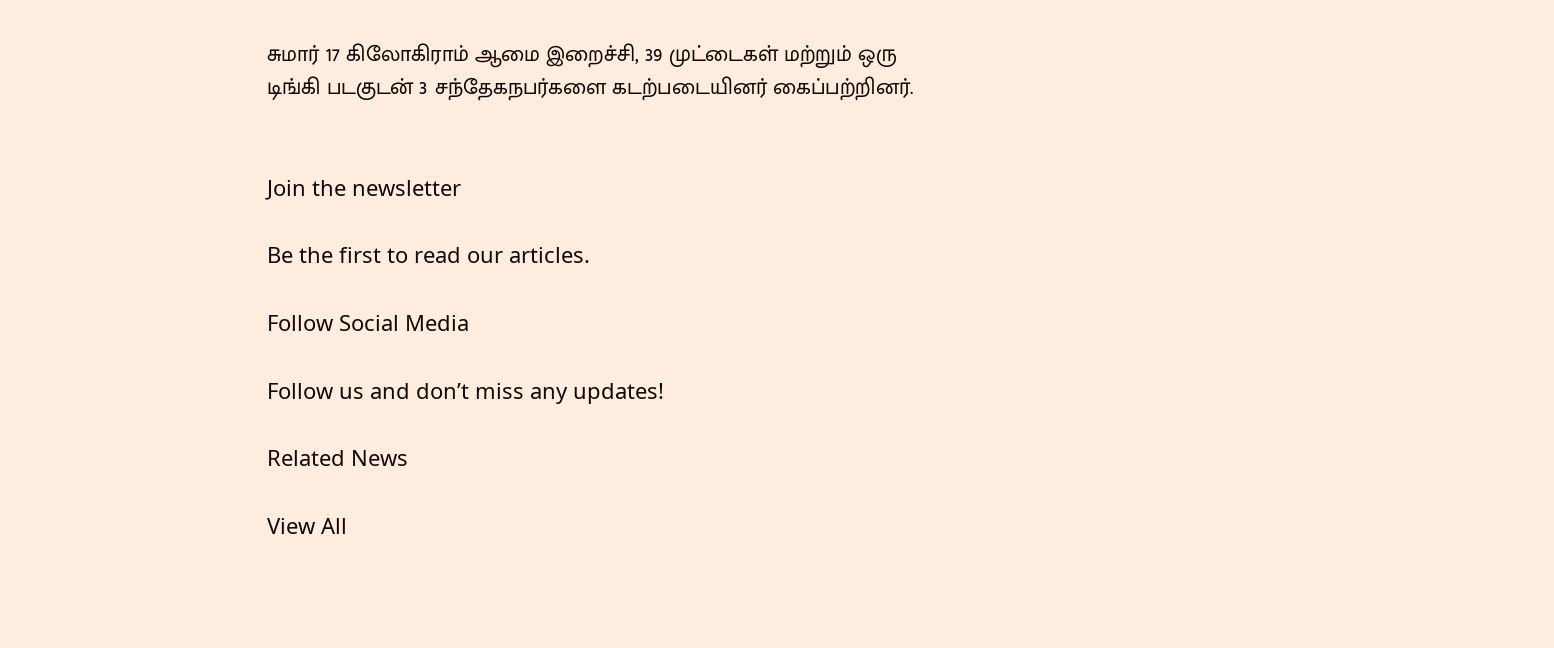சுமார் 17 கிலோகிராம் ஆமை இறைச்சி, 39 முட்டைகள் மற்றும் ஒரு டிங்கி படகுடன் 3 சந்தேகநபர்களை கடற்படையினர் கைப்பற்றினர்.


Join the newsletter

Be the first to read our articles.

Follow Social Media

Follow us and don’t miss any updates!

Related News

View All